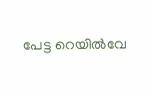പേട്ട റെയില്‍വേ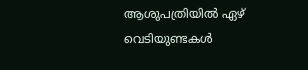ആശുപത്രിയില്‍ ഏഴ് വെടിയുണ്ടകള്‍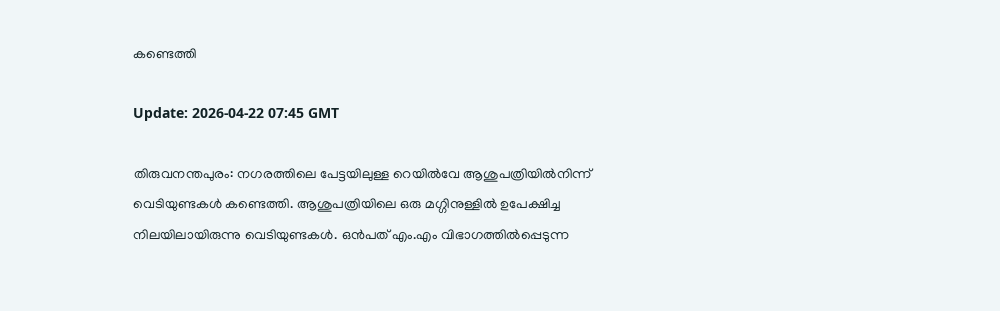കണ്ടെത്തി

Update: 2026-04-22 07:45 GMT

തിരുവനന്തപുരം: നഗരത്തിലെ പേട്ടയിലുള്ള റെയില്‍വേ ആശുപത്രിയില്‍നിന്ന് വെടിയുണ്ടകള്‍ കണ്ടെത്തി. ആശുപത്രിയിലെ ഒരു മഗ്ഗിനുള്ളില്‍ ഉപേക്ഷിച്ച നിലയിലായിരുന്നു വെടിയുണ്ടകള്‍. ഒന്‍പത് എം.എം വിഭാഗത്തില്‍പ്പെടുന്ന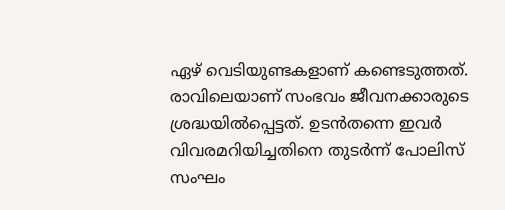ഏഴ് വെടിയുണ്ടകളാണ് കണ്ടെടുത്തത്. രാവിലെയാണ് സംഭവം ജീവനക്കാരുടെ ശ്രദ്ധയില്‍പ്പെട്ടത്. ഉടന്‍തന്നെ ഇവര്‍ വിവരമറിയിച്ചതിനെ തുടര്‍ന്ന് പോലിസ് സംഘം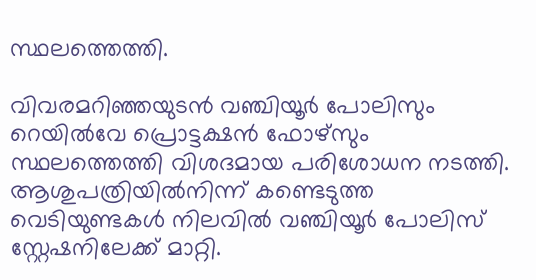സ്ഥലത്തെത്തി.

വിവരമറിഞ്ഞയുടന്‍ വഞ്ചിയൂര്‍ പോലിസും റെയില്‍വേ പ്രൊട്ടക്ഷന്‍ ഫോഴ്‌സും സ്ഥലത്തെത്തി വിശദമായ പരിശോധന നടത്തി. ആശുപത്രിയില്‍നിന്ന് കണ്ടെടുത്ത വെടിയുണ്ടകള്‍ നിലവില്‍ വഞ്ചിയൂര്‍ പോലിസ് സ്റ്റേഷനിലേക്ക് മാറ്റി.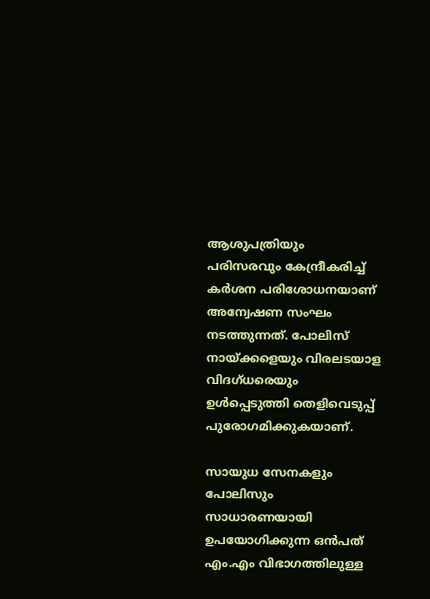ആശുപത്രിയും പരിസരവും കേന്ദ്രീകരിച്ച് കര്‍ശന പരിശോധനയാണ് അന്വേഷണ സംഘം നടത്തുന്നത്. പോലിസ് നായ്ക്കളെയും വിരലടയാള വിദഗ്ധരെയും ഉള്‍പ്പെടുത്തി തെളിവെടുപ്പ് പുരോഗമിക്കുകയാണ്.

സായുധ സേനകളും പോലിസും സാധാരണയായി ഉപയോഗിക്കുന്ന ഒന്‍പത് എം.എം വിഭാഗത്തിലുള്ള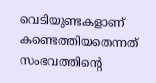വെടിയുണ്ടകളാണ് കണ്ടെത്തിയതെന്നത് സംഭവത്തിന്റെ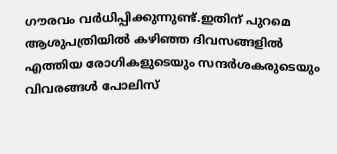ഗൗരവം വര്‍ധിപ്പിക്കുന്നുണ്ട്.ഇതിന് പുറമെ ആശുപത്രിയില്‍ കഴിഞ്ഞ ദിവസങ്ങളില്‍ എത്തിയ രോഗികളുടെയും സന്ദര്‍ശകരുടെയും വിവരങ്ങള്‍ പോലിസ്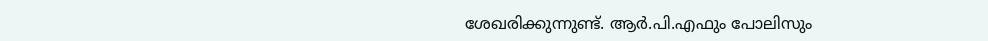ശേഖരിക്കുന്നുണ്ട്. ആര്‍.പി.എഫും പോലിസും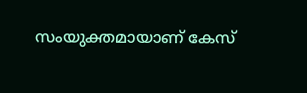സംയുക്തമായാണ് കേസ്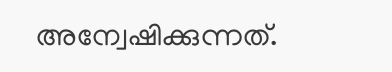അന്വേഷിക്കുന്നത്.